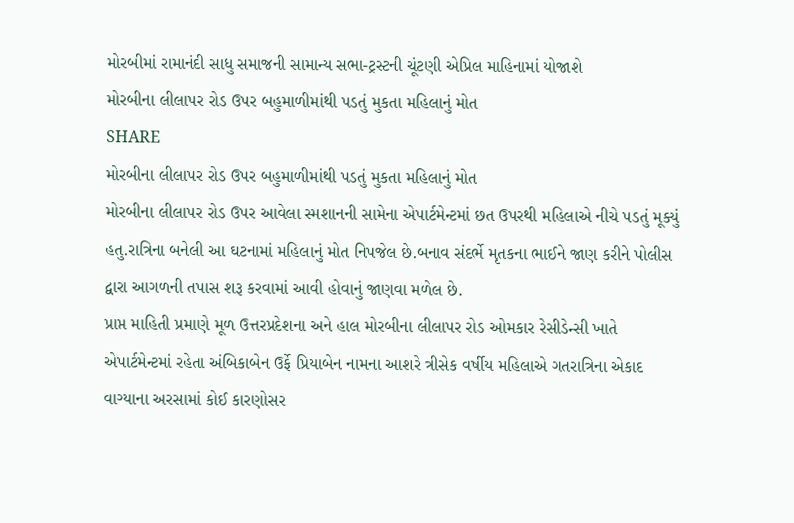મોરબીમાં રામાનંદી સાધુ સમાજની સામાન્ય સભા-ટ્રસ્ટની ચૂંટણી એપ્રિલ માહિનામાં યોજાશે
મોરબીના લીલાપર રોડ ઉપર બહુમાળીમાંથી પડતું મુકતા મહિલાનું મોત
SHARE
મોરબીના લીલાપર રોડ ઉપર બહુમાળીમાંથી પડતું મુકતા મહિલાનું મોત
મોરબીના લીલાપર રોડ ઉપર આવેલા સ્મશાનની સામેના એપાર્ટમેન્ટમાં છત ઉપરથી મહિલાએ નીચે પડતું મૂક્યું હતુ.રાત્રિના બનેલી આ ઘટનામાં મહિલાનું મોત નિપજેલ છે.બનાવ સંદર્ભે મૃતકના ભાઈને જાણ કરીને પોલીસ દ્વારા આગળની તપાસ શરૂ કરવામાં આવી હોવાનું જાણવા મળેલ છે.
પ્રાપ્ત માહિતી પ્રમાણે મૂળ ઉત્તરપ્રદેશના અને હાલ મોરબીના લીલાપર રોડ ઓમકાર રેસીડેન્સી ખાતે એપાર્ટમેન્ટમાં રહેતા અંબિકાબેન ઉર્ફે પ્રિયાબેન નામના આશરે ત્રીસેક વર્ષીય મહિલાએ ગતરાત્રિના એકાદ વાગ્યાના અરસામાં કોઈ કારણોસર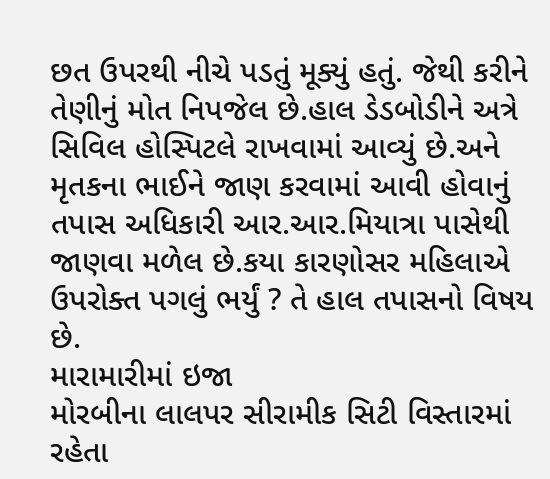છત ઉપરથી નીચે પડતું મૂક્યું હતું. જેથી કરીને તેણીનું મોત નિપજેલ છે.હાલ ડેડબોડીને અત્રે સિવિલ હોસ્પિટલે રાખવામાં આવ્યું છે.અને મૃતકના ભાઈને જાણ કરવામાં આવી હોવાનું તપાસ અધિકારી આર.આર.મિયાત્રા પાસેથી જાણવા મળેલ છે.કયા કારણોસર મહિલાએ ઉપરોક્ત પગલું ભર્યું ? તે હાલ તપાસનો વિષય છે.
મારામારીમાં ઇજા
મોરબીના લાલપર સીરામીક સિટી વિસ્તારમાં રહેતા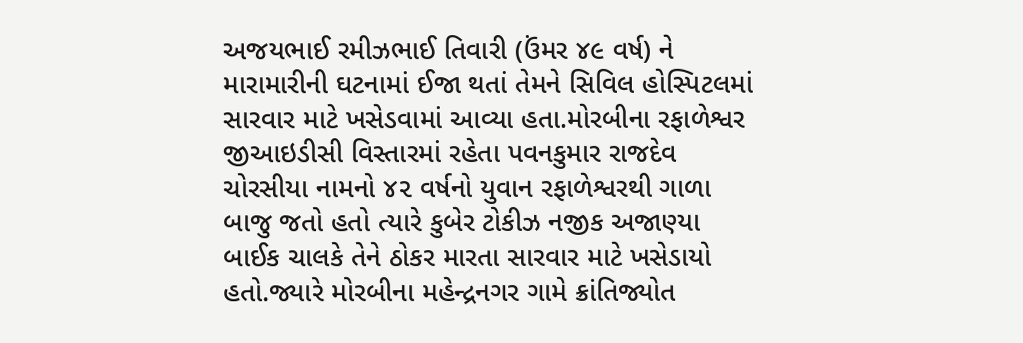અજયભાઈ રમીઝભાઈ તિવારી (ઉંમર ૪૯ વર્ષ) ને મારામારીની ઘટનામાં ઈજા થતાં તેમને સિવિલ હોસ્પિટલમાં સારવાર માટે ખસેડવામાં આવ્યા હતા.મોરબીના રફાળેશ્વર જીઆઇડીસી વિસ્તારમાં રહેતા પવનકુમાર રાજદેવ ચોરસીયા નામનો ૪૨ વર્ષનો યુવાન રફાળેશ્વરથી ગાળા બાજુ જતો હતો ત્યારે કુબેર ટોકીઝ નજીક અજાણ્યા બાઈક ચાલકે તેને ઠોકર મારતા સારવાર માટે ખસેડાયો હતો.જ્યારે મોરબીના મહેન્દ્રનગર ગામે ક્રાંતિજ્યોત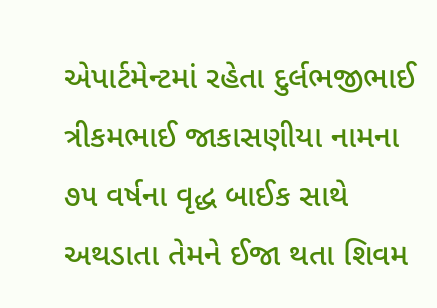એપાર્ટમેન્ટમાં રહેતા દુર્લભજીભાઈ ત્રીકમભાઈ જાકાસણીયા નામના ૭૫ વર્ષના વૃદ્ધ બાઈક સાથે અથડાતા તેમને ઈજા થતા શિવમ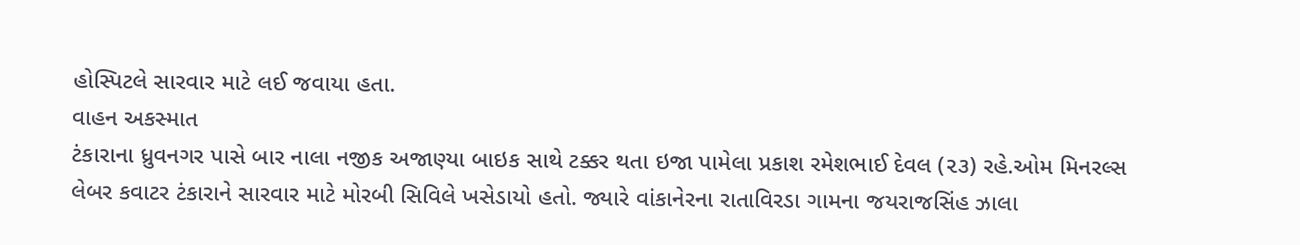હોસ્પિટલે સારવાર માટે લઈ જવાયા હતા.
વાહન અકસ્માત
ટંકારાના ધ્રુવનગર પાસે બાર નાલા નજીક અજાણ્યા બાઇક સાથે ટક્કર થતા ઇજા પામેલા પ્રકાશ રમેશભાઈ દેવલ (૨૩) રહે.ઓમ મિનરલ્સ લેબર કવાટર ટંકારાને સારવાર માટે મોરબી સિવિલે ખસેડાયો હતો. જ્યારે વાંકાનેરના રાતાવિરડા ગામના જયરાજસિંહ ઝાલા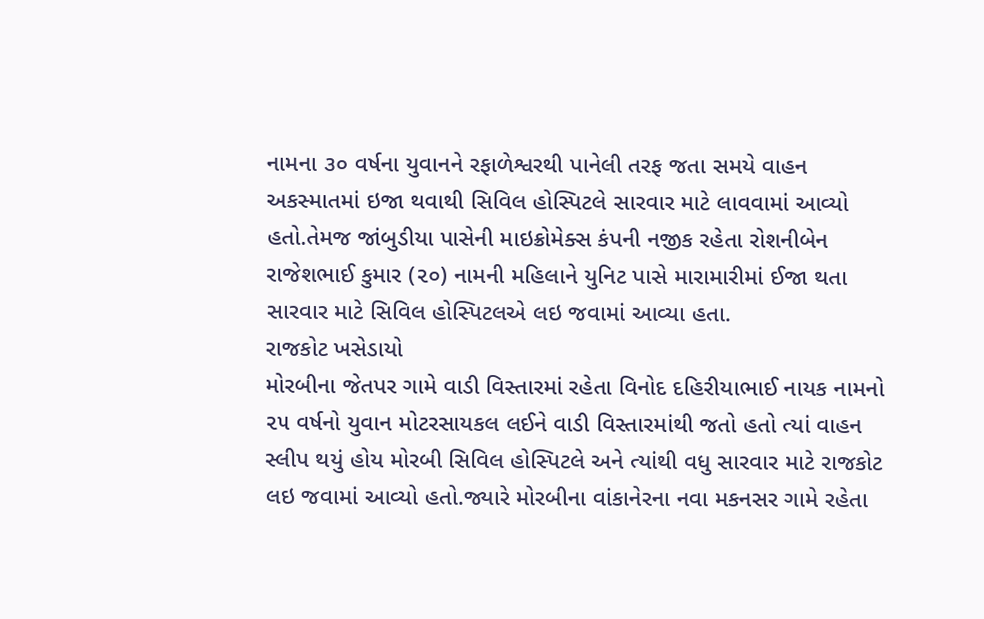નામના ૩૦ વર્ષના યુવાનને રફાળેશ્વરથી પાનેલી તરફ જતા સમયે વાહન અકસ્માતમાં ઇજા થવાથી સિવિલ હોસ્પિટલે સારવાર માટે લાવવામાં આવ્યો હતો.તેમજ જાંબુડીયા પાસેની માઇક્રોમેક્સ કંપની નજીક રહેતા રોશનીબેન રાજેશભાઈ કુમાર (૨૦) નામની મહિલાને યુનિટ પાસે મારામારીમાં ઈજા થતા સારવાર માટે સિવિલ હોસ્પિટલએ લઇ જવામાં આવ્યા હતા.
રાજકોટ ખસેડાયો
મોરબીના જેતપર ગામે વાડી વિસ્તારમાં રહેતા વિનોદ દહિરીયાભાઈ નાયક નામનો ૨૫ વર્ષનો યુવાન મોટરસાયકલ લઈને વાડી વિસ્તારમાંથી જતો હતો ત્યાં વાહન સ્લીપ થયું હોય મોરબી સિવિલ હોસ્પિટલે અને ત્યાંથી વધુ સારવાર માટે રાજકોટ લઇ જવામાં આવ્યો હતો.જ્યારે મોરબીના વાંકાનેરના નવા મકનસર ગામે રહેતા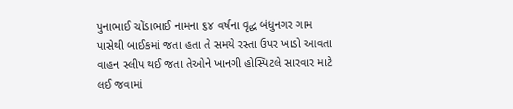પુનાભાઈ ચોંડાભાઈ નામના ૬૪ વર્ષના વૃદ્ધ બંધુનગર ગામ પાસેથી બાઈકમાં જતા હતા તે સમયે રસ્તા ઉપર ખાડો આવતા વાહન સ્લીપ થઈ જતા તેઓને ખાનગી હોસ્પિટલે સારવાર માટે લઈ જવામાં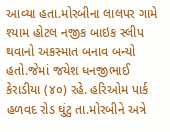આવ્યા હતા.મોરબીના લાલપર ગામે શ્યામ હોટલ નજીક બાઇક સ્લીપ થવાનો અકસ્માત બનાવ બન્યો હતો.જેમાં જયેશ ધનજીભાઈ કેરાડીયા (૪૦) રહે. હરિઓમ પાર્ક હળવદ રોડ ઘુંટુ તા.મોરબીને અત્રે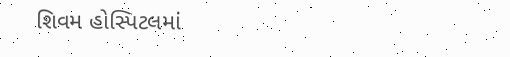શિવમ હોસ્પિટલમાં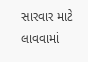સારવાર માટે લાવવામાં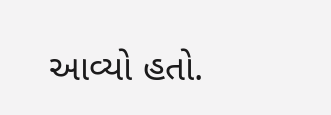આવ્યો હતો.